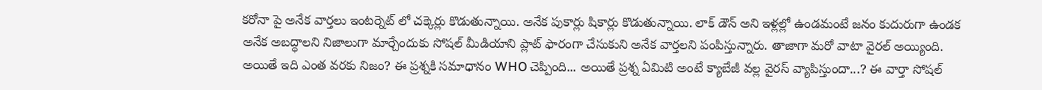కరోనా పై అనేక వార్తలు ఇంటర్నెట్ లో చక్కెర్లు కొడుతున్నాయి. అనేక పుకార్లు షికార్లు కొడుతున్నాయి. లాక్ డౌన్ అని ఇళ్లల్లో ఉండమంటే జనం కుదురుగా ఉండక అనేక అబద్ధాలని నిజాలుగా మార్చేందుకు సోషల్ మీడియాని ప్లాట్ ఫారంగా చేసుకుని అనేక వార్తలని పంపిస్తున్నారు. తాజాగా మరో వాటా వైరల్ అయ్యింది.
అయితే ఇది ఎంత వరకు నిజం? ఈ ప్రశ్నకి సమాధానం WHO చెప్పింది... అయితే ప్రశ్న ఏమిటి అంటే క్యాబేజీ వల్ల వైరస్ వ్యాపిస్తుందా...? ఈ వార్తా సోషల్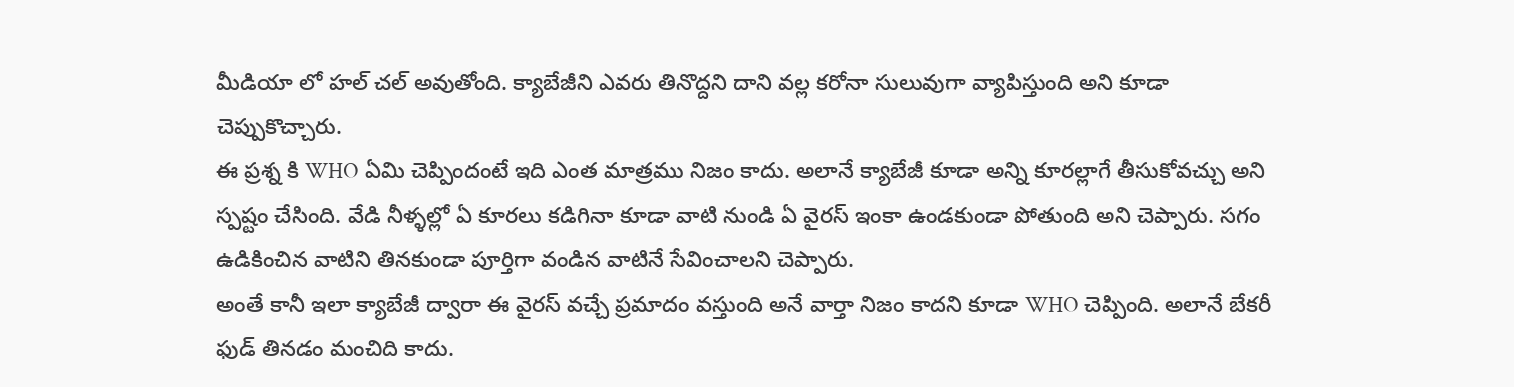మీడియా లో హల్ చల్ అవుతోంది. క్యాబేజీని ఎవరు తినొద్దని దాని వల్ల కరోనా సులువుగా వ్యాపిస్తుంది అని కూడా చెప్పుకొచ్చారు.
ఈ ప్రశ్న కి WHO ఏమి చెప్పిందంటే ఇది ఎంత మాత్రము నిజం కాదు. అలానే క్యాబేజీ కూడా అన్ని కూరల్లాగే తీసుకోవచ్చు అని స్పష్టం చేసింది. వేడి నీళ్ళల్లో ఏ కూరలు కడిగినా కూడా వాటి నుండి ఏ వైరస్ ఇంకా ఉండకుండా పోతుంది అని చెప్పారు. సగం ఉడికించిన వాటిని తినకుండా పూర్తిగా వండిన వాటినే సేవించాలని చెప్పారు.
అంతే కానీ ఇలా క్యాబేజీ ద్వారా ఈ వైరస్ వచ్చే ప్రమాదం వస్తుంది అనే వార్తా నిజం కాదని కూడా WHO చెప్పింది. అలానే బేకరీ ఫుడ్ తినడం మంచిది కాదు.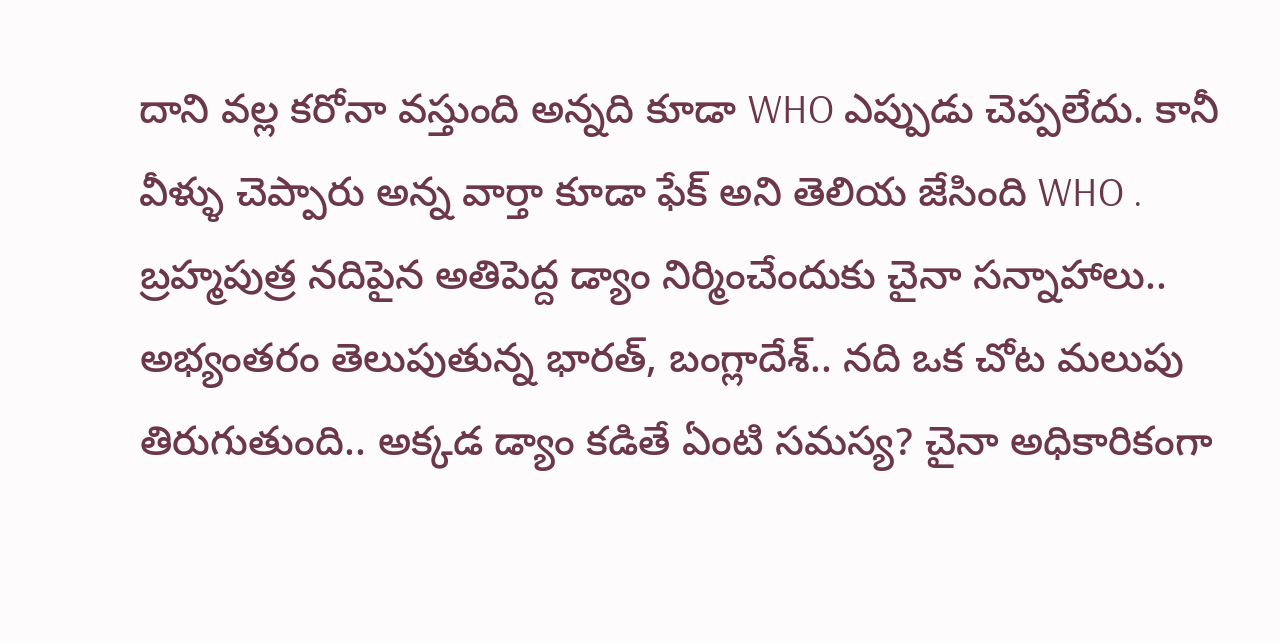దాని వల్ల కరోనా వస్తుంది అన్నది కూడా WHO ఎప్పుడు చెప్పలేదు. కానీ వీళ్ళు చెప్పారు అన్న వార్తా కూడా ఫేక్ అని తెలియ జేసింది WHO .
బ్రహ్మపుత్ర నదిపైన అతిపెద్ద డ్యాం నిర్మించేందుకు చైనా సన్నాహాలు.. అభ్యంతరం తెలుపుతున్న భారత్, బంగ్లాదేశ్.. నది ఒక చోట మలుపు తిరుగుతుంది.. అక్కడ డ్యాం కడితే ఏంటి సమస్య? చైనా అధికారికంగా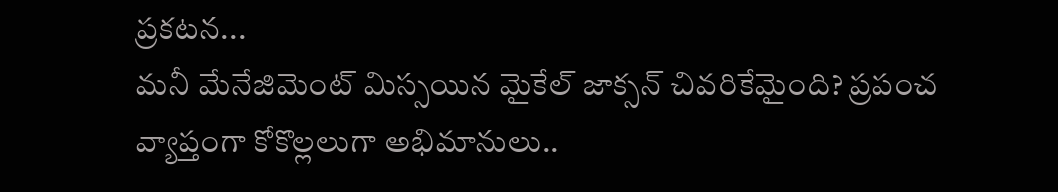ప్రకటన...
మనీ మేనేజిమెంట్ మిస్సయిన మైకేల్ జాక్సన్ చివరికేమైంది? ప్రపంచ వ్యాప్తంగా కోకొల్లలుగా అభిమానులు..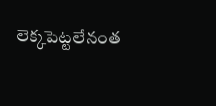లెక్కపెట్టలేనంత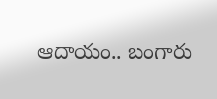ఆదాయం.. బంగారు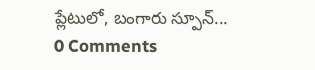ప్లేటులో, బంగారు స్పూన్...
0 Comments